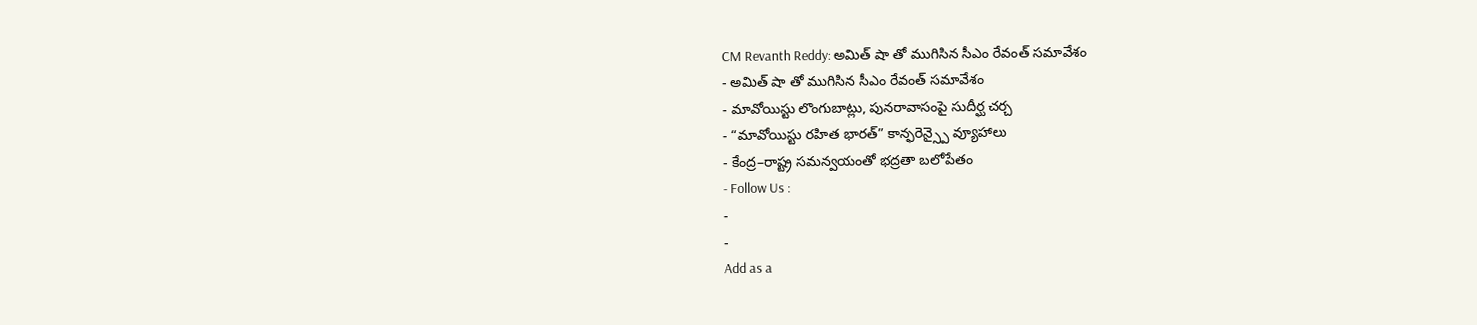CM Revanth Reddy: అమిత్ షా తో ముగిసిన సీఎం రేవంత్ సమావేశం
- అమిత్ షా తో ముగిసిన సీఎం రేవంత్ సమావేశం
- మావోయిస్టు లొంగుబాట్లు, పునరావాసంపై సుదీర్ఘ చర్చ
- “మావోయిస్టు రహిత భారత్” కాన్ఫరెన్స్పై వ్యూహాలు
- కేంద్ర–రాష్ట్ర సమన్వయంతో భద్రతా బలోపేతం
- Follow Us :
-
-
Add as a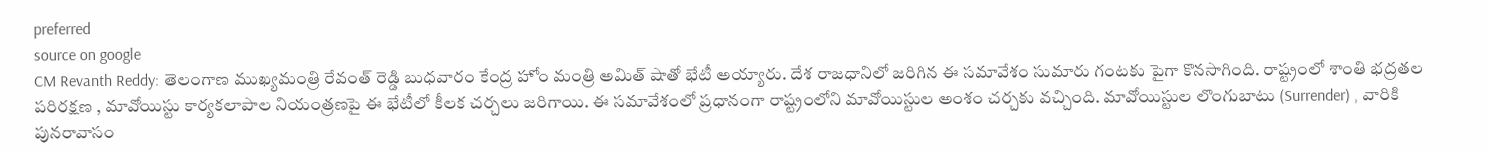preferred
source on google
CM Revanth Reddy: తెలంగాణ ముఖ్యమంత్రి రేవంత్ రెడ్డి బుధవారం కేంద్ర హోం మంత్రి అమిత్ షాతో భేటీ అయ్యారు. దేశ రాజధానిలో జరిగిన ఈ సమావేశం సుమారు గంటకు పైగా కొనసాగింది. రాష్ట్రంలో శాంతి భద్రతల పరిరక్షణ , మావోయిస్టు కార్యకలాపాల నియంత్రణపై ఈ భేటీలో కీలక చర్చలు జరిగాయి. ఈ సమావేశంలో ప్రధానంగా రాష్ట్రంలోని మావోయిస్టుల అంశం చర్చకు వచ్చింది. మావోయిస్టుల లొంగుబాటు (Surrender) , వారికి పునరావాసం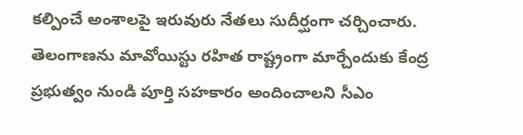కల్పించే అంశాలపై ఇరువురు నేతలు సుదీర్ఘంగా చర్చించారు. తెలంగాణను మావోయిస్టు రహిత రాష్ట్రంగా మార్చేందుకు కేంద్ర ప్రభుత్వం నుండి పూర్తి సహకారం అందించాలని సీఎం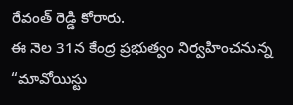రేవంత్ రెడ్డి కోరారు.
ఈ నెల 31న కేంద్ర ప్రభుత్వం నిర్వహించనున్న “మావోయిస్టు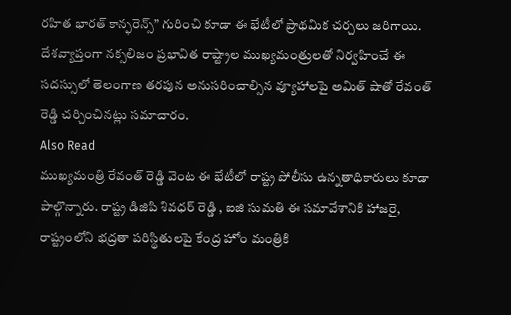రహిత భారత్ కాన్ఫరెన్స్” గురించి కూడా ఈ భేటీలో ప్రాథమిక చర్చలు జరిగాయి. దేశవ్యాప్తంగా నక్సలిజం ప్రభావిత రాష్ట్రాల ముఖ్యమంత్రులతో నిర్వహించే ఈ సదస్సులో తెలంగాణ తరపున అనుసరించాల్సిన వ్యూహాలపై అమిత్ షాతో రేవంత్ రెడ్డి చర్చించినట్లు సమాచారం.
Also Read
ముఖ్యమంత్రి రేవంత్ రెడ్డి వెంట ఈ భేటీలో రాష్ట్ర పోలీసు ఉన్నతాధికారులు కూడా పాల్గొన్నారు. రాష్ట్ర డిజిపి శివధర్ రెడ్డి , ఐజి సుమతి ఈ సమావేశానికి హాజరై, రాష్ట్రంలోని భద్రతా పరిస్థితులపై కేంద్ర హోం మంత్రికి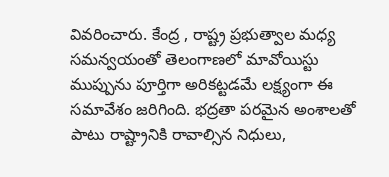వివరించారు. కేంద్ర , రాష్ట్ర ప్రభుత్వాల మధ్య సమన్వయంతో తెలంగాణలో మావోయిస్టు ముప్పును పూర్తిగా అరికట్టడమే లక్ష్యంగా ఈ సమావేశం జరిగింది. భద్రతా పరమైన అంశాలతో పాటు రాష్ట్రానికి రావాల్సిన నిధులు,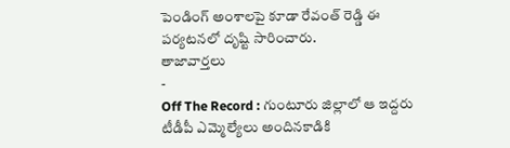పెండింగ్ అంశాలపై కూడా రేవంత్ రెడ్డి ఈ పర్యటనలో దృష్టి సారించారు.
తాజావార్తలు
-
Off The Record : గుంటూరు జిల్లాలో ఆ ఇద్దరు టీడీపీ ఎమ్మెల్యేలు అందినకాడికి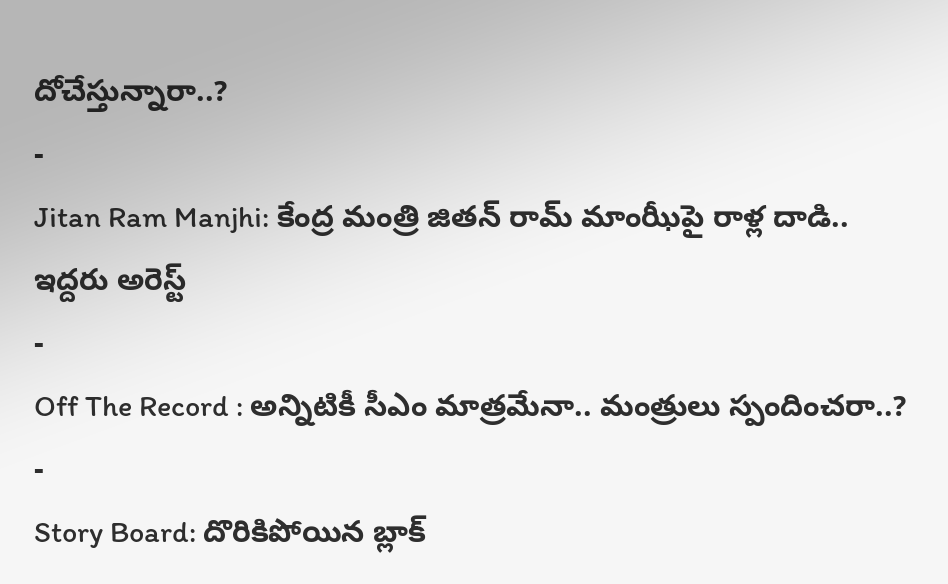దోచేస్తున్నారా..?
-
Jitan Ram Manjhi: కేంద్ర మంత్రి జితన్ రామ్ మాంఝీపై రాళ్ల దాడి.. ఇద్దరు అరెస్ట్
-
Off The Record : అన్నిటికీ సీఎం మాత్రమేనా.. మంత్రులు స్పందించరా..?
-
Story Board: దొరికిపోయిన బ్లాక్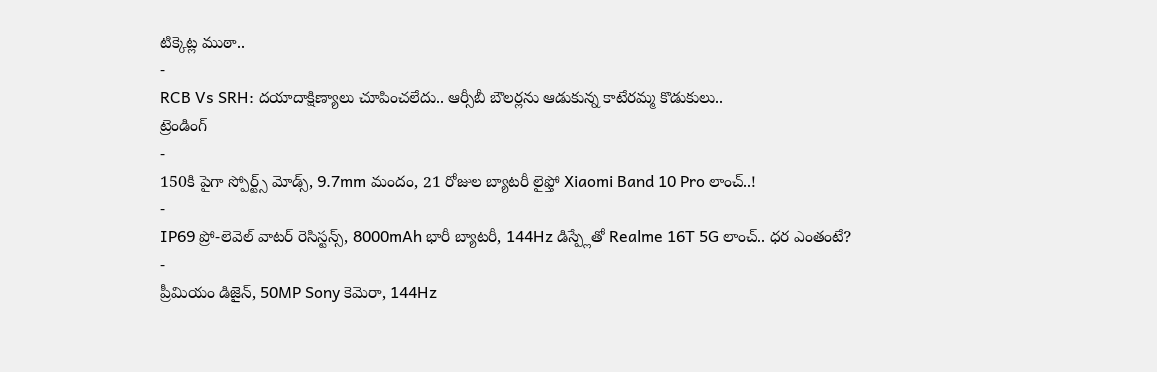టిక్కెట్ల ముఠా..
-
RCB Vs SRH: దయాదాక్షిణ్యాలు చూపించలేదు.. ఆర్సీబీ బౌలర్లను ఆడుకున్న కాటేరమ్మ కొడుకులు..
ట్రెండింగ్
-
150కి పైగా స్పోర్ట్స్ మోడ్స్, 9.7mm మందం, 21 రోజుల బ్యాటరీ లైఫ్తో Xiaomi Band 10 Pro లాంచ్..!
-
IP69 ప్రో-లెవెల్ వాటర్ రెసిస్టన్స్, 8000mAh భారీ బ్యాటరీ, 144Hz డిస్ప్లేతో Realme 16T 5G లాంచ్.. ధర ఎంతంటే?
-
ప్రీమియం డిజైన్, 50MP Sony కెమెరా, 144Hz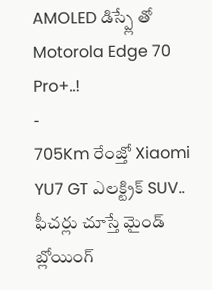AMOLED డిస్ప్లే తో Motorola Edge 70 Pro+..!
-
705Km రేంజ్తో Xiaomi YU7 GT ఎలక్ట్రిక్ SUV.. ఫీచర్లు చూస్తే మైండ్ బ్లోయింగ్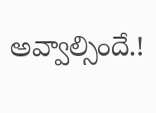అవ్వాల్సిందే.!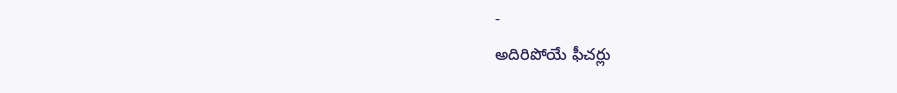-
అదిరిపోయే ఫీచర్లు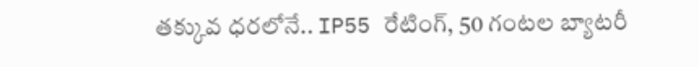తక్కువ ధరలోనే.. IP55 రేటింగ్, 50 గంటల బ్యాటరీ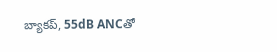బ్యాకప్, 55dB ANCతో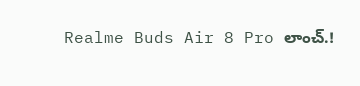Realme Buds Air 8 Pro లాంచ్.!